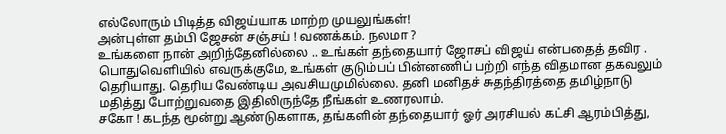எல்லோரும் பிடித்த விஜய்யாக மாற்ற முயலுங்கள்!
அன்புள்ள தம்பி ஜேசன் சஞ்சய் ! வணக்கம். நலமா ?
உங்களை நான் அறிந்தேனில்லை .. உங்கள் தந்தையார் ஜோசப் விஜய் என்பதைத் தவிர . பொதுவெளியில் எவருக்குமே, உங்கள் குடும்பப் பின்னணிப் பற்றி எந்த விதமான தகவலும் தெரியாது. தெரிய வேண்டிய அவசியமுமில்லை. தனி மனிதச் சுதந்திரத்தை தமிழ்நாடு மதித்து போற்றுவதை இதிலிருந்தே நீங்கள் உணரலாம்.
சகோ ! கடந்த மூன்று ஆண்டுகளாக, தங்களின் தந்தையார் ஓர் அரசியல் கட்சி ஆரம்பித்து,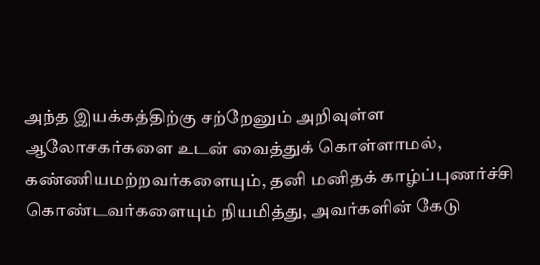அந்த இயக்கத்திற்கு சற்றேனும் அறிவுள்ள ஆலோசகர்களை உடன் வைத்துக் கொள்ளாமல், கண்ணியமற்றவர்களையும், தனி மனிதக் காழ்ப்புணர்ச்சி கொண்டவர்களையும் நியமித்து, அவர்களின் கேடு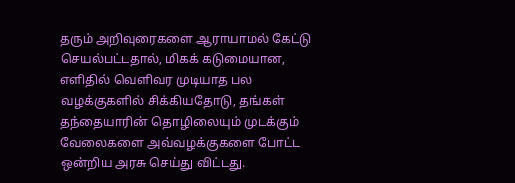தரும் அறிவுரைகளை ஆராயாமல் கேட்டு செயல்பட்டதால், மிகக் கடுமையான, எளிதில் வெளிவர முடியாத பல வழக்குகளில் சிக்கியதோடு, தங்கள் தந்தையாரின் தொழிலையும் முடக்கும் வேலைகளை அவ்வழக்குகளை போட்ட ஒன்றிய அரசு செய்து விட்டது.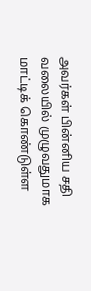அவர்கள் பின்னிய சதி வலையில் முழுவதுமாக மாட்டிக் கொண்டுள்ள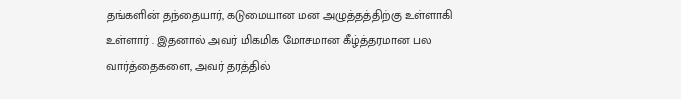தங்களின் தந்தையார், கடுமையான மன அழுத்தத்திற்கு உள்ளாகி உள்ளார் . இதனால் அவர் மிகமிக மோசமான கீழ்த்தரமான பல வார்த்தைகளை, அவர் தரத்தில்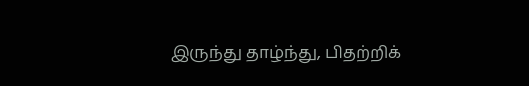இருந்து தாழ்ந்து, பிதற்றிக்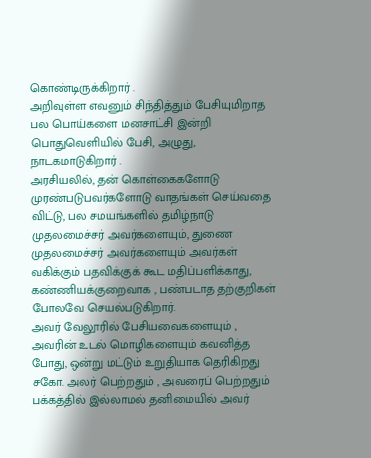கொண்டிருக்கிறார் .
அறிவுள்ள எவனும் சிந்தித்தும் பேசியுமிறாத பல பொய்களை மனசாட்சி இன்றி பொதுவெளியில் பேசி, அழுது, நாடகமாடுகிறார் .
அரசியலில், தன் கொள்கைகளோடு முரண்படுபவர்களோடு வாதங்கள் செய்வதை விட்டு, பல சமயங்களில் தமிழ்நாடு முதலமைச்சர் அவர்களையும், துணை முதலமைச்சர் அவர்களையும் அவர்கள் வகிக்கும் பதவிக்குக் கூட மதிப்பளிக்காது, கண்ணியக்குறைவாக , பண்படாத தற்குறிகள் போலவே செயல்படுகிறார்.
அவர் வேலூரில் பேசியவைகளையும் , அவரின் உடல் மொழிகளையும் கவனித்த போது, ஒன்று மட்டும் உறுதியாக தெரிகிறது சகோ. அலர் பெற்றதும் , அவரைப் பெற்றதும் பக்கத்தில் இல்லாமல் தனிமையில் அவர்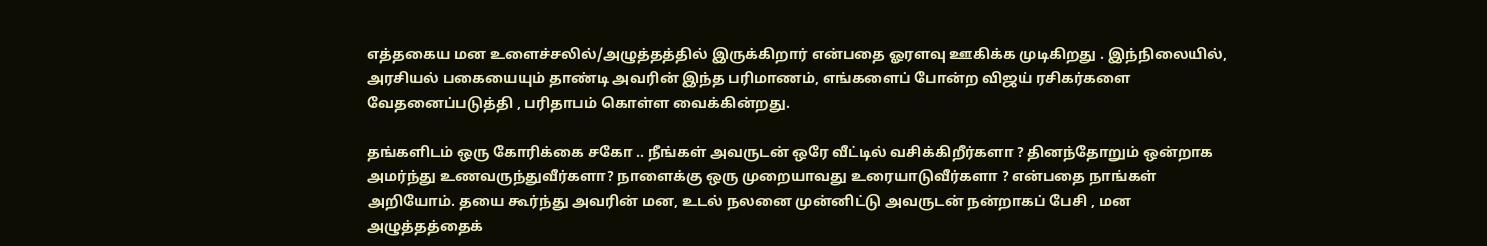எத்தகைய மன உளைச்சலில்/அழுத்தத்தில் இருக்கிறார் என்பதை ஓரளவு ஊகிக்க முடிகிறது . இந்நிலையில், அரசியல் பகையையும் தாண்டி அவரின் இந்த பரிமாணம், எங்களைப் போன்ற விஜய் ரசிகர்களை வேதனைப்படுத்தி , பரிதாபம் கொள்ள வைக்கின்றது.

தங்களிடம் ஒரு கோரிக்கை சகோ .. நீங்கள் அவருடன் ஒரே வீட்டில் வசிக்கிறீர்களா ? தினந்தோறும் ஒன்றாக அமர்ந்து உணவருந்துவீர்களா? நாளைக்கு ஒரு முறையாவது உரையாடுவீர்களா ? என்பதை நாங்கள் அறியோம். தயை கூர்ந்து அவரின் மன, உடல் நலனை முன்னிட்டு அவருடன் நன்றாகப் பேசி , மன அழுத்தத்தைக்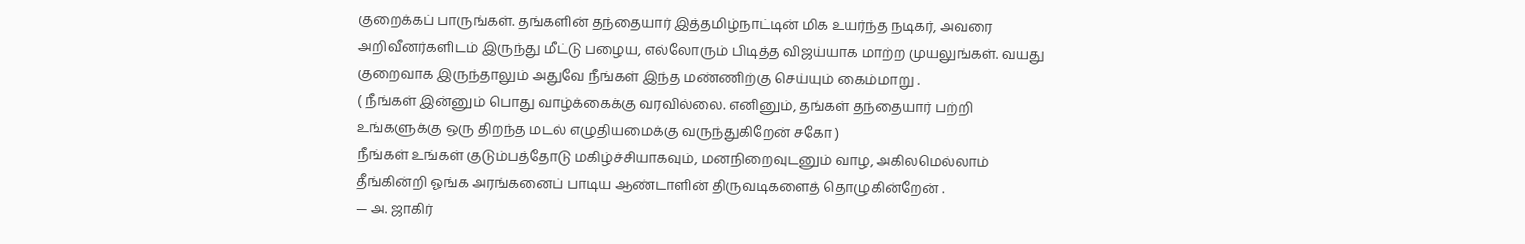குறைக்கப் பாருங்கள். தங்களின் தந்தையார் இத்தமிழ்நாட்டின் மிக உயர்ந்த நடிகர், அவரை அறிவீனர்களிடம் இருந்து மீட்டு பழைய, எல்லோரும் பிடித்த விஜய்யாக மாற்ற முயலுங்கள். வயது குறைவாக இருந்தாலும் அதுவே நீங்கள் இந்த மண்ணிற்கு செய்யும் கைம்மாறு .
( நீங்கள் இன்னும் பொது வாழ்க்கைக்கு வரவில்லை. எனினும், தங்கள் தந்தையார் பற்றி உங்களுக்கு ஒரு திறந்த மடல் எழுதியமைக்கு வருந்துகிறேன் சகோ )
நீங்கள் உங்கள் குடும்பத்தோடு மகிழ்ச்சியாகவும், மனநிறைவுடனும் வாழ, அகிலமெல்லாம் தீங்கின்றி ஓங்க அரங்கனைப் பாடிய ஆண்டாளின் திருவடிகளைத் தொழுகின்றேன் .
— அ. ஜாகிர்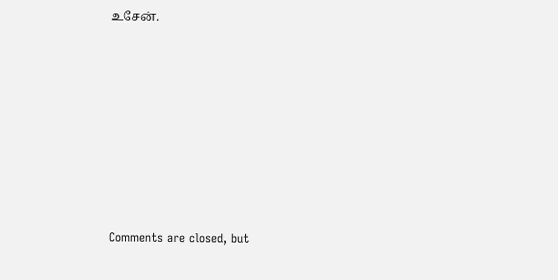உசேன்.








Comments are closed, but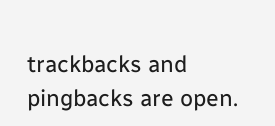trackbacks and pingbacks are open.